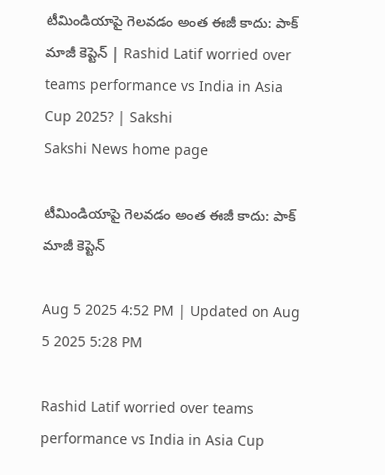టీమిండియాపై గెల‌వ‌డం అంత ఈజీ కాదు: పాక్‌ మాజీ కెప్టెన్‌ | Rashid Latif worried over teams performance vs India in Asia Cup 2025? | Sakshi
Sakshi News home page

టీమిండియాపై గెల‌వ‌డం అంత ఈజీ కాదు: పాక్‌ మాజీ కెప్టెన్‌

Aug 5 2025 4:52 PM | Updated on Aug 5 2025 5:28 PM

Rashid Latif worried over teams performance vs India in Asia Cup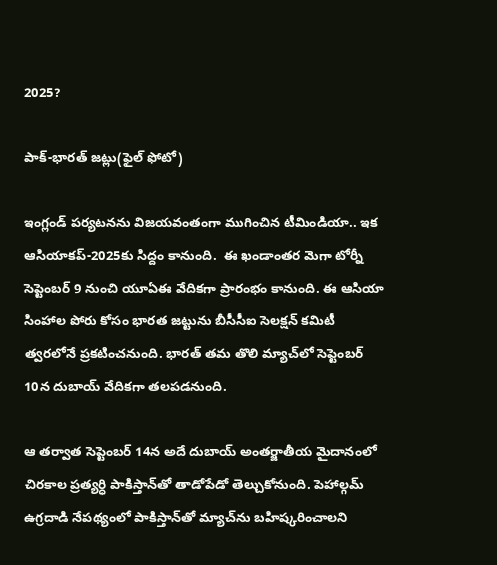2025?

పాక్‌-భారత్‌ జట్లు(ఫైల్‌ ఫోటో)

ఇంగ్లండ్ ప‌ర్య‌ట‌నను విజ‌య‌వంతంగా ముగించిన టీమిండియా.. ఇక ఆసియాక‌ప్‌-2025కు సిద్దం కానుంది.  ఈ ఖండాంతర మెగా టోర్నీ సెప్టెంబ‌ర్ 9 నుంచి యూఏఈ వేదిక‌గా ప్రారంభం కానుంది. ఈ ఆసియా సింహాల పోరు కోసం భార‌త జ‌ట్టును బీసీసీఐ సెల‌క్ష‌న్ క‌మిటీ త్వ‌ర‌లోనే ప్ర‌క‌టించ‌నుంది. భార‌త్ త‌మ తొలి మ్యాచ్‌లో సెప్టెంబ‌ర్ 10న దుబాయ్ వేదిక‌గా త‌ల‌ప‌డ‌నుంది.

ఆ త‌ర్వాత సెప్టెంబ‌ర్ 14న అదే దుబాయ్ అంత‌ర్జాతీయ మైదానంలో చిర‌కాల ప్ర‌త్య‌ర్ధి పాకిస్తాన్‌తో తాడోపేడో తెల్చుకోనుంది. పెహాల్గమ్‌ ఉగ్ర‌దాడి నేప‌థ్యంలో పాకిస్తాన్‌తో మ్యాచ్‌ను బ‌హిష్క‌రించాల‌ని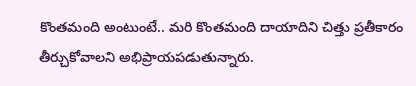కొంత‌మంది అంటుంటే.. మ‌రి కొంత‌మంది దాయాదిని చిత్తు ప్ర‌తీకారం తీర్చుకోవాల‌ని అభిప్రాయ‌ప‌డుతున్నారు.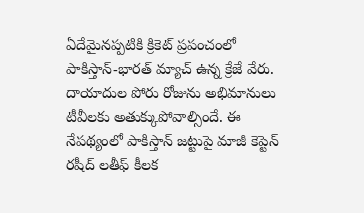ఏదేమైన‌ప్ప‌టికి క్రికెట్ ప్ర‌పంచంలో పాకిస్తాన్‌-భార‌త్ మ్యాచ్ ఉన్న క్రేజే వేరు. దాయాదుల పోరు రోజును అభిమానులు టీవీల‌కు అతుక్కుపోవాల్సిందే. ఈ నేప‌థ్యంలో పాకిస్తాన్ జ‌ట్టుపై మాజీ కెప్టెన్ రషీద్ లతీఫ్ కీల‌క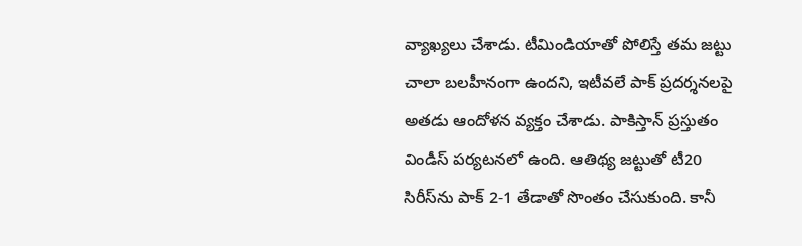వ్యాఖ్య‌లు చేశాడు. టీమిండియాతో పోలిస్తే త‌మ జ‌ట్టు చాలా బల‌హీనంగా ఉంద‌ని, ఇటీవ‌లే పాక్ ప్ర‌ద‌ర్శ‌న‌ల‌పై అత‌డు ఆందోళ‌న వ్య‌క్తం చేశాడు. పాకిస్తాన్ ప్ర‌స్తుతం విండీస్ ప‌ర్య‌ట‌న‌లో ఉంది. ఆతిథ్య జ‌ట్టుతో టీ20 సిరీస్‌ను పాక్ 2-1 తేడాతో సొంతం చేసుకుంది. కానీ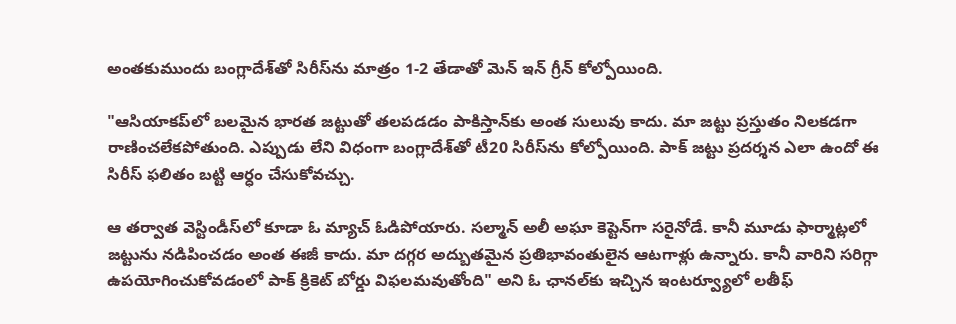అంత‌కుముందు బంగ్లాదేశ్‌తో సిరీస్‌ను మాత్రం 1-2 తేడాతో మెన్ ఇన్ గ్రీన్ కోల్పోయింది.

"ఆసియాక‌ప్‌లో బ‌లమైన భార‌త జ‌ట్టుతో త‌ల‌ప‌డ‌డం పాకిస్తాన్‌కు అంత సులువు కాదు. మా జ‌ట్టు ప్ర‌స్తుతం నిల‌క‌డ‌గా రాణించ‌లేక‌పోతుంది. ఎప్పుడు లేని విధంగా బంగ్లాదేశ్‌తో టీ20 సిరీస్‌ను కోల్పోయింది. పాక్ జ‌ట్టు ప్ర‌ద‌ర్శ‌న ఎలా ఉందో ఈ సిరీస్ ఫ‌లితం బ‌ట్టి ఆర్ధం చేసుకోవ‌చ్చు.

ఆ త‌ర్వాత వెస్టిండీస్‌లో కూడా ఓ మ్యాచ్ ఓడిపోయారు. స‌ల్మాన్ అలీ అఘా కెప్టెన్‌గా స‌రైనోడే. కానీ మూడు ఫార్మాట్ల‌లో జ‌ట్టును న‌డిపించ‌డం అంత ఈజీ కాదు. మా ద‌గ్గ‌ర అద్బుత‌మైన ప్ర‌తిభావంతులైన ఆట‌గాళ్లు ఉన్నారు. కానీ వారిని స‌రిగ్గా ఉప‌యోగించుకోవ‌డంలో పాక్ క్రికెట్ బోర్డు విఫ‌ల‌మ‌వుతోంది" అని ఓ ఛాన‌ల్‌కు ఇచ్చిన ఇంట‌ర్వ్యూలో లతీఫ్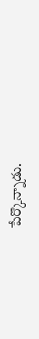పేర్కొన్నాడు.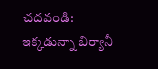చదవండి: ఇక్కడున్నా బిర్యానీ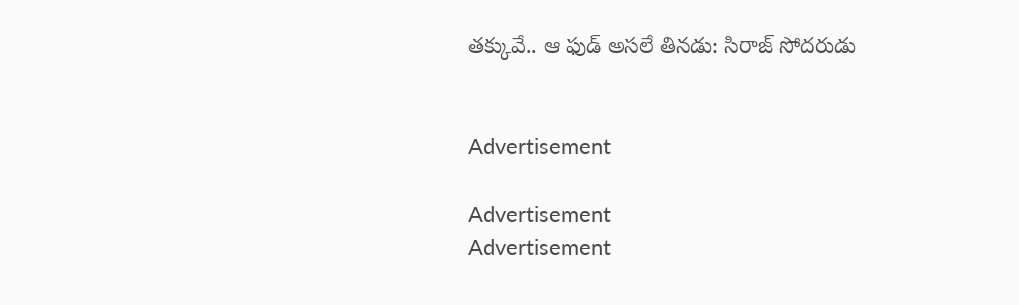తక్కువే.. ఆ ఫుడ్‌ అసలే తినడు: సిరాజ్‌ సోదరుడు


Advertisement

Advertisement
Advertisement